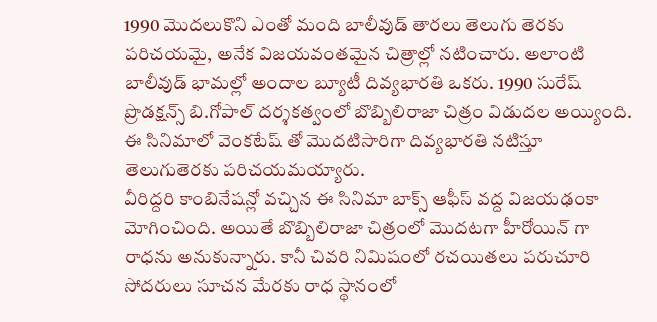1990 మొదలుకొని ఎంతో మంది బాలీవుడ్ తారలు తెలుగు తెరకు పరిచయమై, అనేక విజయవంతమైన చిత్రాల్లో నటించారు. అలాంటి బాలీవుడ్ భామల్లో అందాల బ్యూటీ దివ్యభారతి ఒకరు. 1990 సురేష్ ప్రొడక్షన్స్ బి.గోపాల్ దర్శకత్వంలో బొబ్బిలిరాజా చిత్రం విడుదల అయ్యింది. ఈ సినిమాలో వెంకటేష్ తో మొదటిసారిగా దివ్యభారతి నటిస్తూ తెలుగుతెరకు పరిచయమయ్యారు.
వీరిద్దరి కాంబినేషన్లో వచ్చిన ఈ సినిమా బాక్స్ ఆఫీస్ వద్ద విజయఢంకా మోగించింది. అయితే బొబ్బిలిరాజా చిత్రంలో మొదటగా హీరోయిన్ గా రాధను అనుకున్నారు. కానీ చివరి నిమిషంలో రచయితలు పరుచూరి సోదరులు సూచన మేరకు రాధ స్థానంలో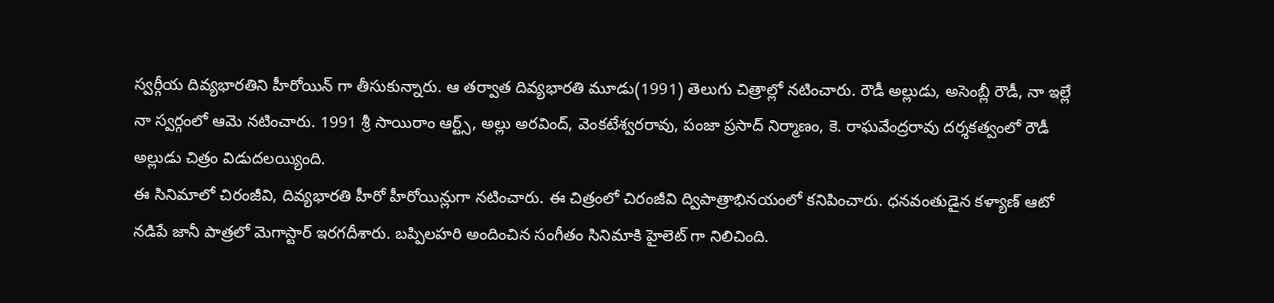స్వర్గీయ దివ్యభారతిని హీరోయిన్ గా తీసుకున్నారు. ఆ తర్వాత దివ్యభారతి మూడు(1991) తెలుగు చిత్రాల్లో నటించారు. రౌడీ అల్లుడు, అసెంబ్లీ రౌడీ, నా ఇల్లే నా స్వర్గంలో ఆమె నటించారు. 1991 శ్రీ సాయిరాం ఆర్ట్స్, అల్లు అరవింద్, వెంకటేశ్వరరావు, పంజా ప్రసాద్ నిర్మాణం, కె. రాఘవేంద్రరావు దర్శకత్వంలో రౌడీ అల్లుడు చిత్రం విడుదలయ్యింది.
ఈ సినిమాలో చిరంజీవి, దివ్యభారతి హీరో హీరోయిన్లుగా నటించారు. ఈ చిత్రంలో చిరంజీవి ద్విపాత్రాభినయంలో కనిపించారు. ధనవంతుడైన కళ్యాణ్ ఆటో నడిపే జానీ పాత్రలో మెగాస్టార్ ఇరగదీశారు. బప్పిలహరి అందించిన సంగీతం సినిమాకి హైలెట్ గా నిలిచింది.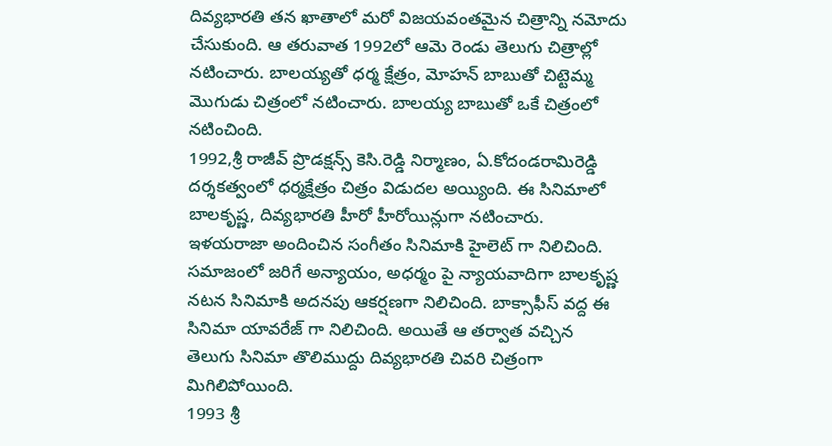దివ్యభారతి తన ఖాతాలో మరో విజయవంతమైన చిత్రాన్ని నమోదు చేసుకుంది. ఆ తరువాత 1992లో ఆమె రెండు తెలుగు చిత్రాల్లో నటించారు. బాలయ్యతో ధర్మ క్షేత్రం, మోహన్ బాబుతో చిట్టెమ్మ మొగుడు చిత్రంలో నటించారు. బాలయ్య బాబుతో ఒకే చిత్రంలో నటించింది.
1992,శ్రీ రాజీవ్ ప్రొడక్షన్స్ కెసి.రెడ్డి నిర్మాణం, ఏ.కోదండరామిరెడ్డి దర్శకత్వంలో ధర్మక్షేత్రం చిత్రం విడుదల అయ్యింది. ఈ సినిమాలో బాలకృష్ణ, దివ్యభారతి హీరో హీరోయిన్లుగా నటించారు. ఇళయరాజా అందించిన సంగీతం సినిమాకి హైలెట్ గా నిలిచింది. సమాజంలో జరిగే అన్యాయం, అధర్మం పై న్యాయవాదిగా బాలకృష్ణ నటన సినిమాకి అదనపు ఆకర్షణగా నిలిచింది. బాక్సాఫీస్ వద్ద ఈ సినిమా యావరేజ్ గా నిలిచింది. అయితే ఆ తర్వాత వచ్చిన తెలుగు సినిమా తొలిముద్దు దివ్యభారతి చివరి చిత్రంగా మిగిలిపోయింది.
1993 శ్రీ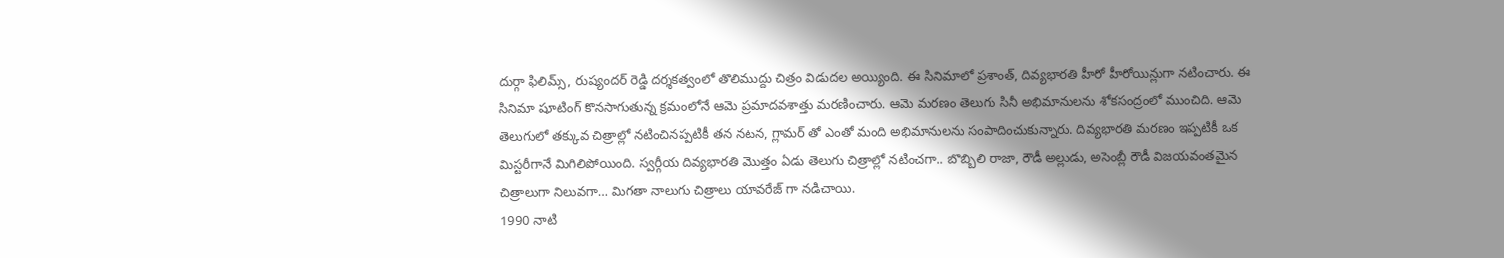దుర్గా ఫిలిమ్స్, రుష్యందర్ రెడ్డి దర్శకత్వంలో తొలిముద్దు చిత్రం విడుదల అయ్యింది. ఈ సినిమాలో ప్రశాంత్, దివ్యభారతి హీరో హీరోయిన్లుగా నటించారు. ఈ సినిమా షూటింగ్ కొనసాగుతున్న క్రమంలోనే ఆమె ప్రమాదవశాత్తు మరణించారు. ఆమె మరణం తెలుగు సినీ అభిమానులను శోకసంద్రంలో ముంచిది. ఆమె తెలుగులో తక్కువ చిత్రాల్లో నటించినప్పటికీ తన నటన, గ్లామర్ తో ఎంతో మంది అభిమానులను సంపాదించుకున్నారు. దివ్యభారతి మరణం ఇప్పటికీ ఒక మిస్టరీగానే మిగిలిపోయింది. స్వర్గీయ దివ్యభారతి మొత్తం ఏడు తెలుగు చిత్రాల్లో నటించగా.. బొబ్బిలి రాజా, రౌడీ అల్లుడు, అసెంబ్లీ రౌడీ విజయవంతమైన చిత్రాలుగా నిలువగా… మిగతా నాలుగు చిత్రాలు యావరేజ్ గా నడిచాయి.
1990 నాటి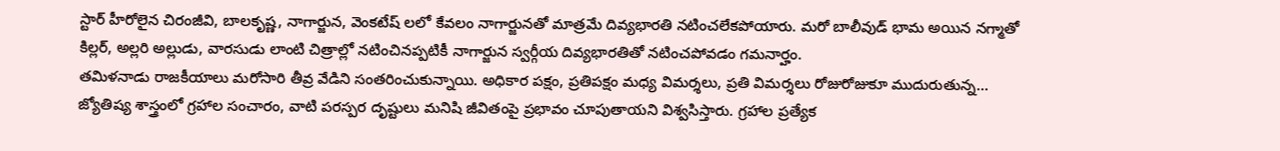స్టార్ హీరోలైన చిరంజీవి, బాలకృష్ణ, నాగార్జున, వెంకటేష్ లలో కేవలం నాగార్జునతో మాత్రమే దివ్యభారతి నటించలేకపోయారు. మరో బాలీవుడ్ భామ అయిన నగ్మాతో కిల్లర్, అల్లరి అల్లుడు, వారసుడు లాంటి చిత్రాల్లో నటించినప్పటికీ నాగార్జున స్వర్గీయ దివ్యభారతితో నటించపోవడం గమనార్హం.
తమిళనాడు రాజకీయాలు మరోసారి తీవ్ర వేడిని సంతరించుకున్నాయి. అధికార పక్షం, ప్రతిపక్షం మధ్య విమర్శలు, ప్రతి విమర్శలు రోజురోజుకూ ముదురుతున్న…
జ్యోతిష్య శాస్త్రంలో గ్రహాల సంచారం, వాటి పరస్పర దృష్టులు మనిషి జీవితంపై ప్రభావం చూపుతాయని విశ్వసిస్తారు. గ్రహాల ప్రత్యేక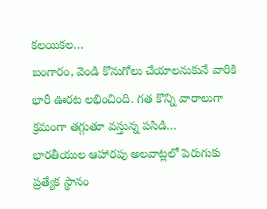కలయికల…
బంగారం, వెండి కొనుగోలు చేయాలనుకునే వారికి భారీ ఊరట లభించింది. గత కొన్ని వారాలుగా క్రమంగా తగ్గుతూ వస్తున్న పసిడి…
భారతీయుల ఆహారపు అలవాట్లలో పెరుగుకు ప్రత్యేక స్థానం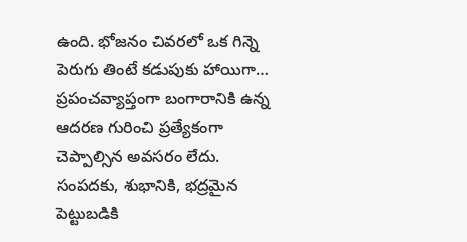ఉంది. భోజనం చివరలో ఒక గిన్నె పెరుగు తింటే కడుపుకు హాయిగా…
ప్రపంచవ్యాప్తంగా బంగారానికి ఉన్న ఆదరణ గురించి ప్రత్యేకంగా చెప్పాల్సిన అవసరం లేదు. సంపదకు, శుభానికి, భద్రమైన పెట్టుబడికి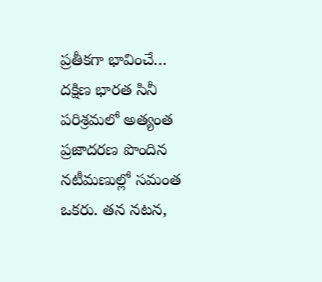ప్రతీకగా భావించే…
దక్షిణ భారత సినీ పరిశ్రమలో అత్యంత ప్రజాదరణ పొందిన నటీమణుల్లో సమంత ఒకరు. తన నటన,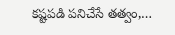కష్టపడి పనిచేసే తత్వం,…